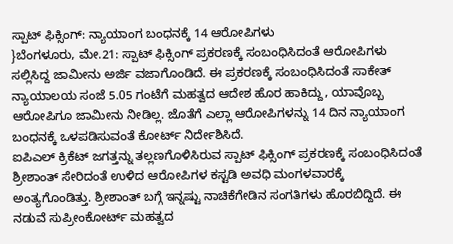ಸ್ಪಾಟ್ ಫಿಕ್ಸಿಂಗ್: ನ್ಯಾಯಾಂಗ ಬಂಧನಕ್ಕೆ 14 ಆರೋಪಿಗಳು
}ಬೆಂಗಳೂರು, ಮೇ.21: ಸ್ಪಾಟ್ ಫಿಕ್ಸಿಂಗ್ ಪ್ರಕರಣಕ್ಕೆ ಸಂಬಂಧಿಸಿದಂತೆ ಆರೋಪಿಗಳು ಸಲ್ಲಿಸಿದ್ದ ಜಾಮೀನು ಅರ್ಜಿ ವಜಾಗೊಂಡಿದೆ. ಈ ಪ್ರಕರಣಕ್ಕೆ ಸಂಬಂಧಿಸಿದಂತೆ ಸಾಕೇತ್ ನ್ಯಾಯಾಲಯ ಸಂಜೆ 5.05 ಗಂಟೆಗೆ ಮಹತ್ವದ ಆದೇಶ ಹೊರ ಹಾಕಿದ್ದು, ಯಾವೊಬ್ಬ ಆರೋಪಿಗೂ ಜಾಮೀನು ನೀಡಿಲ್ಲ. ಜೊತೆಗೆ ಎಲ್ಲಾ ಆರೋಪಿಗಳನ್ನು 14 ದಿನ ನ್ಯಾಯಾಂಗ ಬಂಧನಕ್ಕೆ ಒಳಪಡಿಸುವಂತೆ ಕೋರ್ಟ್ ನಿರ್ದೇಶಿಸಿದೆ.
ಐಪಿಎಲ್ ಕ್ರಿಕೆಟ್ ಜಗತ್ತನ್ನು ತಲ್ಲಣಗೊಳಿಸಿರುವ ಸ್ಪಾಟ್ ಫಿಕ್ಸಿಂಗ್ ಪ್ರಕರಣಕ್ಕೆ ಸಂಬಂಧಿಸಿದಂತೆ ಶ್ರೀಶಾಂತ್ ಸೇರಿದಂತೆ ಉಳಿದ ಆರೋಪಿಗಳ ಕಸ್ಟಡಿ ಅವಧಿ ಮಂಗಳವಾರಕ್ಕೆ ಅಂತ್ಯಗೊಂಡಿತ್ತು. ಶ್ರೀಶಾಂತ್ ಬಗ್ಗೆ ಇನ್ನಷ್ಟು ನಾಚಿಕೆಗೇಡಿನ ಸಂಗತಿಗಳು ಹೊರಬಿದ್ದಿದೆ. ಈ ನಡುವೆ ಸುಪ್ರೀಂಕೋರ್ಟ್ ಮಹತ್ವದ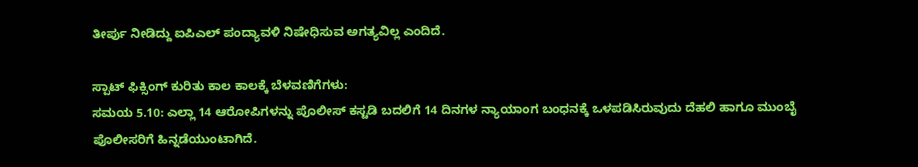ತೀರ್ಪು ನೀಡಿದ್ದು ಐಪಿಎಲ್ ಪಂದ್ಯಾವಳಿ ನಿಷೇಧಿಸುವ ಅಗತ್ಯವಿಲ್ಲ ಎಂದಿದೆ.

ಸ್ಪಾಟ್ ಫಿಕ್ಸಿಂಗ್ ಕುರಿತು ಕಾಲ ಕಾಲಕ್ಕೆ ಬೆಳವಣಿಗೆಗಳು:
ಸಮಯ 5.10: ಎಲ್ಲಾ 14 ಆರೋಪಿಗಳನ್ನು ಪೊಲೀಸ್ ಕಸ್ಟಡಿ ಬದಲಿಗೆ 14 ದಿನಗಳ ನ್ಯಾಯಾಂಗ ಬಂಧನಕ್ಕೆ ಒಳಪಡಿಸಿರುವುದು ದೆಹಲಿ ಹಾಗೂ ಮುಂಬೈ ಪೊಲೀಸರಿಗೆ ಹಿನ್ನಡೆಯುಂಟಾಗಿದೆ.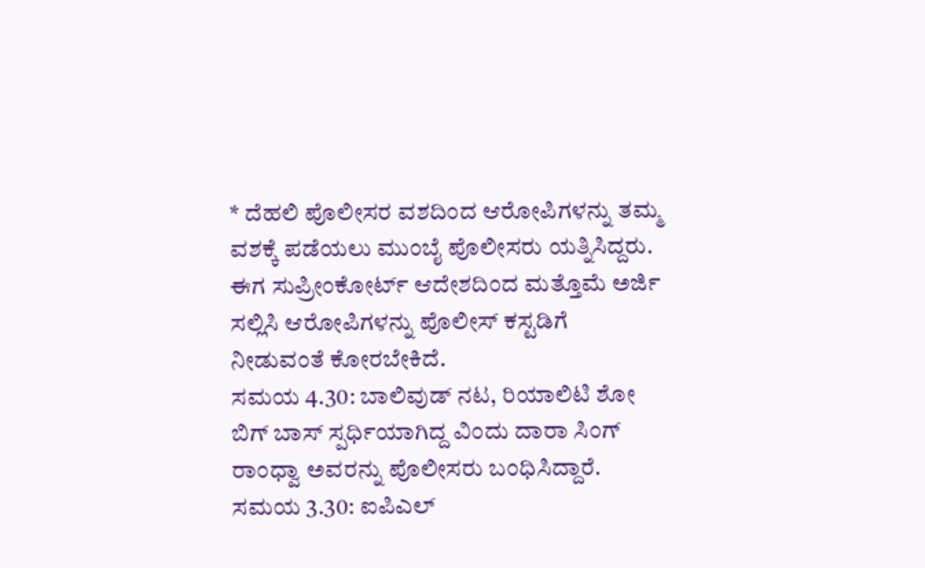* ದೆಹಲಿ ಪೊಲೀಸರ ವಶದಿಂದ ಆರೋಪಿಗಳನ್ನು ತಮ್ಮ ವಶಕ್ಕೆ ಪಡೆಯಲು ಮುಂಬೈ ಪೊಲೀಸರು ಯತ್ನಿಸಿದ್ದರು. ಈಗ ಸುಪ್ರೀಂಕೋರ್ಟ್ ಆದೇಶದಿಂದ ಮತ್ತೊಮೆ ಅರ್ಜಿ ಸಲ್ಲಿಸಿ ಆರೋಪಿಗಳನ್ನು ಪೊಲೀಸ್ ಕಸ್ಟಡಿಗೆ ನೀಡುವಂತೆ ಕೋರಬೇಕಿದೆ.
ಸಮಯ 4.30: ಬಾಲಿವುಡ್ ನಟ, ರಿಯಾಲಿಟಿ ಶೋ ಬಿಗ್ ಬಾಸ್ ಸ್ಪರ್ಧಿಯಾಗಿದ್ದ ವಿಂದು ದಾರಾ ಸಿಂಗ್ ರಾಂಧ್ವಾ ಅವರನ್ನು ಪೊಲೀಸರು ಬಂಧಿಸಿದ್ದಾರೆ.
ಸಮಯ 3.30: ಐಪಿಎಲ್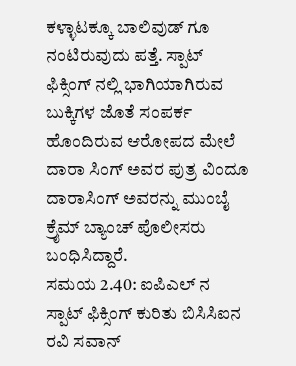ಕಳ್ಳಾಟಕ್ಕೂ ಬಾಲಿವುಡ್ ಗೂ ನಂಟಿರುವುದು ಪತ್ತೆ. ಸ್ಪಾಟ್ ಫಿಕ್ಸಿಂಗ್ ನಲ್ಲಿ ಭಾಗಿಯಾಗಿರುವ ಬುಕ್ಕಿಗಳ ಜೊತೆ ಸಂಪರ್ಕ ಹೊಂದಿರುವ ಆರೋಪದ ಮೇಲೆ ದಾರಾ ಸಿಂಗ್ ಅವರ ಪುತ್ರ ವಿಂದೂ ದಾರಾಸಿಂಗ್ ಅವರನ್ನು ಮುಂಬೈ ಕ್ರೈಮ್ ಬ್ಯಾಂಚ್ ಪೊಲೀಸರು ಬಂಧಿಸಿದ್ದಾರೆ.
ಸಮಯ 2.40: ಐಪಿಎಲ್ ನ ಸ್ಪಾಟ್ ಫಿಕ್ಸಿಂಗ್ ಕುರಿತು ಬಿಸಿಸಿಐನ ರವಿ ಸವಾನ್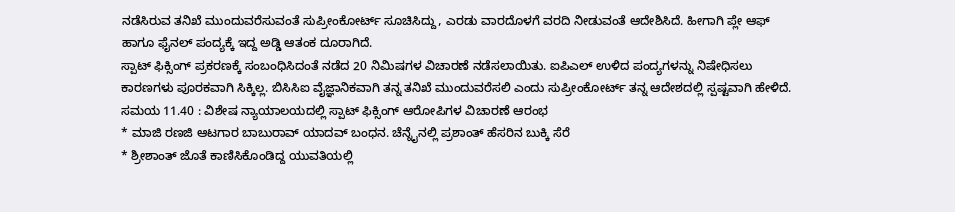ನಡೆಸಿರುವ ತನಿಖೆ ಮುಂದುವರೆಸುವಂತೆ ಸುಪ್ರೀಂಕೋರ್ಟ್ ಸೂಚಿಸಿದ್ದು, ಎರಡು ವಾರದೊಳಗೆ ವರದಿ ನೀಡುವಂತೆ ಆದೇಶಿಸಿದೆ. ಹೀಗಾಗಿ ಪ್ಲೇ ಆಫ್ ಹಾಗೂ ಫೈನಲ್ ಪಂದ್ಯಕ್ಕೆ ಇದ್ದ ಅಡ್ಡಿ ಆತಂಕ ದೂರಾಗಿದೆ.
ಸ್ಪಾಟ್ ಫಿಕ್ಸಿಂಗ್ ಪ್ರಕರಣಕ್ಕೆ ಸಂಬಂಧಿಸಿದಂತೆ ನಡೆದ 20 ನಿಮಿಷಗಳ ವಿಚಾರಣೆ ನಡೆಸಲಾಯಿತು. ಐಪಿಎಲ್ ಉಳಿದ ಪಂದ್ಯಗಳನ್ನು ನಿಷೇಧಿಸಲು ಕಾರಣಗಳು ಪೂರಕವಾಗಿ ಸಿಕ್ಕಿಲ್ಲ. ಬಿಸಿಸಿಐ ವೈಜ್ಞಾನಿಕವಾಗಿ ತನ್ನ ತನಿಖೆ ಮುಂದುವರೆಸಲಿ ಎಂದು ಸುಪ್ರೀಂಕೋರ್ಟ್ ತನ್ನ ಆದೇಶದಲ್ಲಿ ಸ್ಪಷ್ಟವಾಗಿ ಹೇಳಿದೆ.
ಸಮಯ 11.40 : ವಿಶೇಷ ನ್ಯಾಯಾಲಯದಲ್ಲಿ ಸ್ಪಾಟ್ ಫಿಕ್ಸಿಂಗ್ ಆರೋಪಿಗಳ ವಿಚಾರಣೆ ಆರಂಭ
* ಮಾಜಿ ರಣಜಿ ಆಟಗಾರ ಬಾಬುರಾವ್ ಯಾದವ್ ಬಂಧನ. ಚೆನ್ನೈನಲ್ಲಿ ಪ್ರಶಾಂತ್ ಹೆಸರಿನ ಬುಕ್ಕಿ ಸೆರೆ
* ಶ್ರೀಶಾಂತ್ ಜೊತೆ ಕಾಣಿಸಿಕೊಂಡಿದ್ದ ಯುವತಿಯಲ್ಲಿ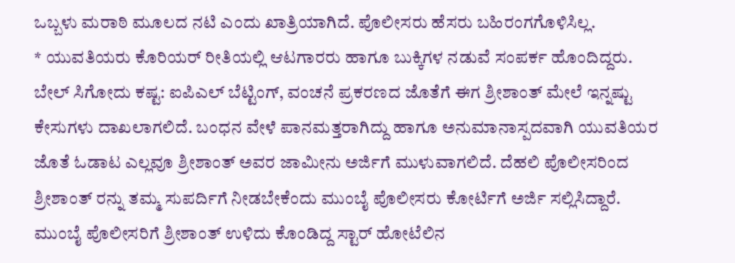ಒಬ್ಬಳು ಮರಾಠಿ ಮೂಲದ ನಟಿ ಎಂದು ಖಾತ್ರಿಯಾಗಿದೆ. ಪೊಲೀಸರು ಹೆಸರು ಬಹಿರಂಗಗೊಳಿಸಿಲ್ಲ.
* ಯುವತಿಯರು ಕೊರಿಯರ್ ರೀತಿಯಲ್ಲಿ ಆಟಗಾರರು ಹಾಗೂ ಬುಕ್ಕಿಗಳ ನಡುವೆ ಸಂಪರ್ಕ ಹೊಂದಿದ್ದರು.
ಬೇಲ್ ಸಿಗೋದು ಕಷ್ಟ: ಐಪಿಎಲ್ ಬೆಟ್ಟಿಂಗ್, ವಂಚನೆ ಪ್ರಕರಣದ ಜೊತೆಗೆ ಈಗ ಶ್ರೀಶಾಂತ್ ಮೇಲೆ ಇನ್ನಷ್ಟು ಕೇಸುಗಳು ದಾಖಲಾಗಲಿದೆ. ಬಂಧನ ವೇಳೆ ಪಾನಮತ್ತರಾಗಿದ್ದು ಹಾಗೂ ಅನುಮಾನಾಸ್ಪದವಾಗಿ ಯುವತಿಯರ ಜೊತೆ ಓಡಾಟ ಎಲ್ಲವೂ ಶ್ರೀಶಾಂತ್ ಅವರ ಜಾಮೀನು ಅರ್ಜಿಗೆ ಮುಳುವಾಗಲಿದೆ. ದೆಹಲಿ ಪೊಲೀಸರಿಂದ ಶ್ರೀಶಾಂತ್ ರನ್ನು ತಮ್ಮ ಸುಪರ್ದಿಗೆ ನೀಡಬೇಕೆಂದು ಮುಂಬೈ ಪೊಲೀಸರು ಕೋರ್ಟಿಗೆ ಅರ್ಜಿ ಸಲ್ಲಿಸಿದ್ದಾರೆ.
ಮುಂಬೈ ಪೊಲೀಸರಿಗೆ ಶ್ರೀಶಾಂತ್ ಉಳಿದು ಕೊಂಡಿದ್ದ ಸ್ಟಾರ್ ಹೋಟೆಲಿನ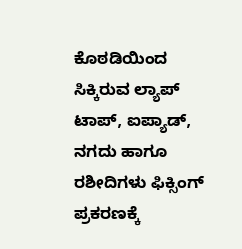ಕೊಠಡಿಯಿಂದ ಸಿಕ್ಕಿರುವ ಲ್ಯಾಪ್ ಟಾಪ್, ಐಪ್ಯಾಡ್, ನಗದು ಹಾಗೂ ರಶೀದಿಗಳು ಫಿಕ್ಸಿಂಗ್ ಪ್ರಕರಣಕ್ಕೆ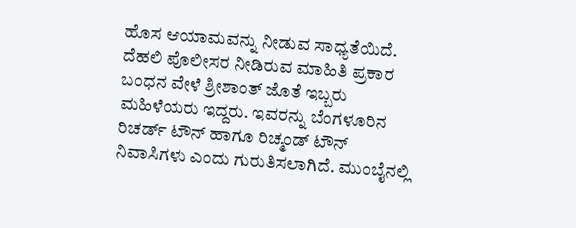ಹೊಸ ಆಯಾಮವನ್ನು ನೀಡುವ ಸಾಧ್ಯತೆಯಿದೆ.
ದೆಹಲಿ ಪೊಲೀಸರ ನೀಡಿರುವ ಮಾಹಿತಿ ಪ್ರಕಾರ ಬಂಧನ ವೇಳೆ ಶ್ರೀಶಾಂತ್ ಜೊತೆ ಇಬ್ಬರು ಮಹಿಳೆಯರು ಇದ್ದರು. ಇವರನ್ನು ಬೆಂಗಳೂರಿನ ರಿಚರ್ಡ್ ಟೌನ್ ಹಾಗೂ ರಿಚ್ಮಂಡ್ ಟೌನ್ ನಿವಾಸಿಗಳು ಎಂದು ಗುರುತಿಸಲಾಗಿದೆ. ಮುಂಬೈನಲ್ಲಿ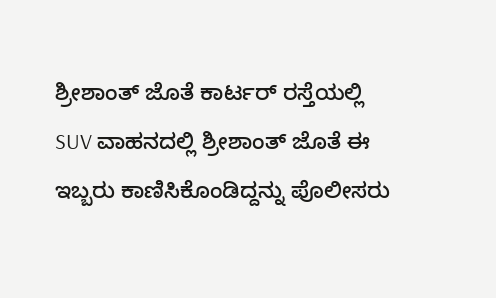ಶ್ರೀಶಾಂತ್ ಜೊತೆ ಕಾರ್ಟರ್ ರಸ್ತೆಯಲ್ಲಿ SUV ವಾಹನದಲ್ಲಿ ಶ್ರೀಶಾಂತ್ ಜೊತೆ ಈ ಇಬ್ಬರು ಕಾಣಿಸಿಕೊಂಡಿದ್ದನ್ನು ಪೊಲೀಸರು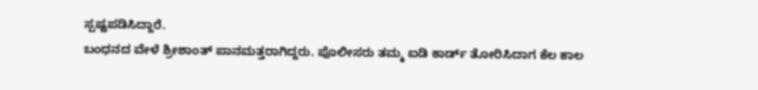ಸ್ಪಷ್ಟಪಡಿಸಿದ್ದಾರೆ.
ಬಂಧನದ ವೇಳೆ ಶ್ರೀಶಾಂತ್ ಪಾನಮತ್ತರಾಗಿದ್ದರು. ಪೊಲೀಸರು ತಮ್ಮ ಐಡಿ ಕಾರ್ಡ್ ತೋರಿಸಿದಾಗ ಕೆಲ ಕಾಲ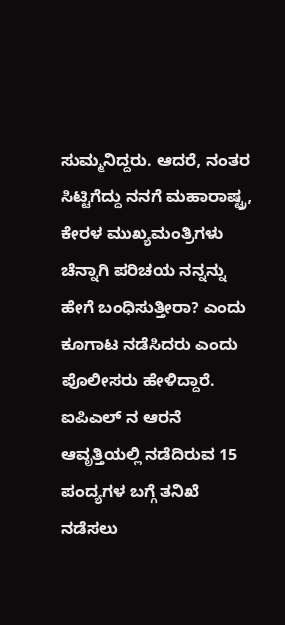ಸುಮ್ಮನಿದ್ದರು. ಆದರೆ, ನಂತರ ಸಿಟ್ಟಿಗೆದ್ದು ನನಗೆ ಮಹಾರಾಷ್ಟ್ರ, ಕೇರಳ ಮುಖ್ಯಮಂತ್ರಿಗಳು ಚೆನ್ನಾಗಿ ಪರಿಚಯ ನನ್ನನ್ನು ಹೇಗೆ ಬಂಧಿಸುತ್ತೀರಾ? ಎಂದು ಕೂಗಾಟ ನಡೆಸಿದರು ಎಂದು ಪೊಲೀಸರು ಹೇಳಿದ್ದಾರೆ.
ಐಪಿಎಲ್ ನ ಆರನೆ ಆವೃತ್ತಿಯಲ್ಲಿ ನಡೆದಿರುವ 15 ಪಂದ್ಯಗಳ ಬಗ್ಗೆ ತನಿಖೆ ನಡೆಸಲು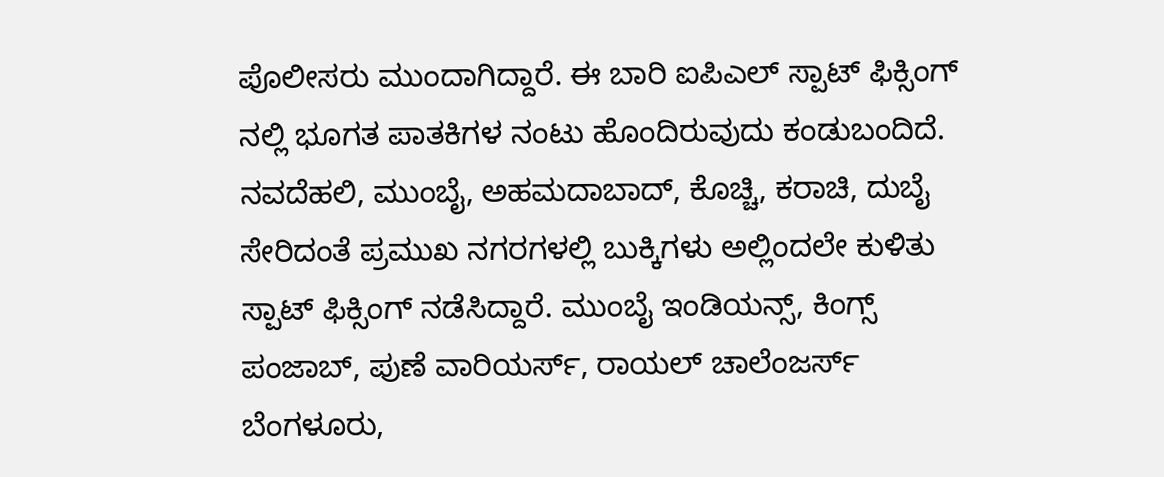ಪೊಲೀಸರು ಮುಂದಾಗಿದ್ದಾರೆ. ಈ ಬಾರಿ ಐಪಿಎಲ್ ಸ್ಪಾಟ್ ಫಿಕ್ಸಿಂಗ್ ನಲ್ಲಿ ಭೂಗತ ಪಾತಕಿಗಳ ನಂಟು ಹೊಂದಿರುವುದು ಕಂಡುಬಂದಿದೆ.
ನವದೆಹಲಿ, ಮುಂಬೈ, ಅಹಮದಾಬಾದ್, ಕೊಚ್ಚಿ, ಕರಾಚಿ, ದುಬೈ ಸೇರಿದಂತೆ ಪ್ರಮುಖ ನಗರಗಳಲ್ಲಿ ಬುಕ್ಕಿಗಳು ಅಲ್ಲಿಂದಲೇ ಕುಳಿತು ಸ್ಪಾಟ್ ಫಿಕ್ಸಿಂಗ್ ನಡೆಸಿದ್ದಾರೆ. ಮುಂಬೈ ಇಂಡಿಯನ್ಸ್, ಕಿಂಗ್ಸ್ ಪಂಜಾಬ್, ಪುಣೆ ವಾರಿಯರ್ಸ್, ರಾಯಲ್ ಚಾಲೆಂಜರ್ಸ್ ಬೆಂಗಳೂರು,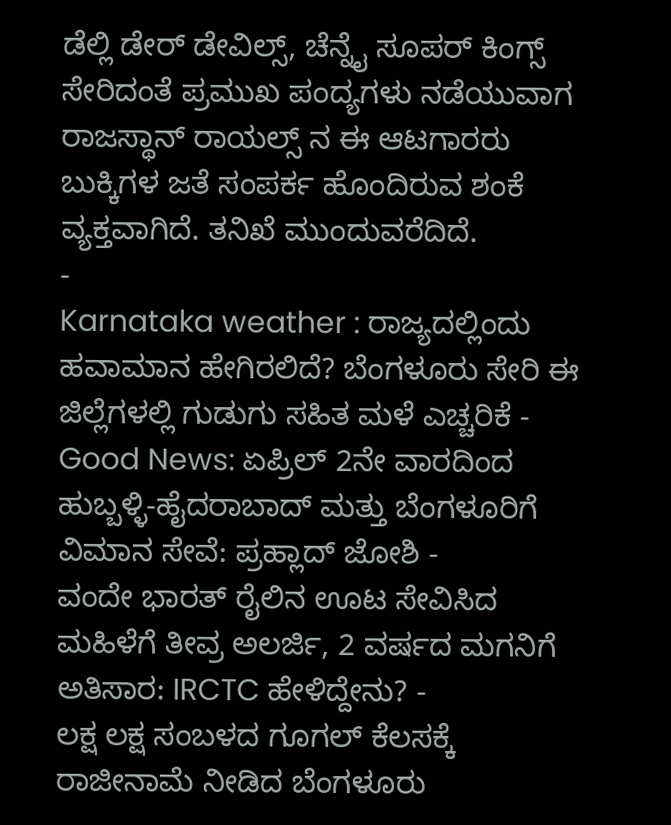ಡೆಲ್ಲಿ ಡೇರ್ ಡೇವಿಲ್ಸ್, ಚೆನ್ನೈ ಸೂಪರ್ ಕಿಂಗ್ಸ್ ಸೇರಿದಂತೆ ಪ್ರಮುಖ ಪಂದ್ಯಗಳು ನಡೆಯುವಾಗ ರಾಜಸ್ಥಾನ್ ರಾಯಲ್ಸ್ ನ ಈ ಆಟಗಾರರು ಬುಕ್ಕಿಗಳ ಜತೆ ಸಂಪರ್ಕ ಹೊಂದಿರುವ ಶಂಕೆ ವ್ಯಕ್ತವಾಗಿದೆ. ತನಿಖೆ ಮುಂದುವರೆದಿದೆ.
-
Karnataka weather : ರಾಜ್ಯದಲ್ಲಿಂದು ಹವಾಮಾನ ಹೇಗಿರಲಿದೆ? ಬೆಂಗಳೂರು ಸೇರಿ ಈ ಜಿಲ್ಲೆಗಳಲ್ಲಿ ಗುಡುಗು ಸಹಿತ ಮಳೆ ಎಚ್ಚರಿಕೆ -
Good News: ಏಪ್ರಿಲ್ 2ನೇ ವಾರದಿಂದ ಹುಬ್ಬಳ್ಳಿ-ಹೈದರಾಬಾದ್ ಮತ್ತು ಬೆಂಗಳೂರಿಗೆ ವಿಮಾನ ಸೇವೆ: ಪ್ರಹ್ಲಾದ್ ಜೋಶಿ -
ವಂದೇ ಭಾರತ್ ರೈಲಿನ ಊಟ ಸೇವಿಸಿದ ಮಹಿಳೆಗೆ ತೀವ್ರ ಅಲರ್ಜಿ, 2 ವರ್ಷದ ಮಗನಿಗೆ ಅತಿಸಾರ: IRCTC ಹೇಳಿದ್ದೇನು? -
ಲಕ್ಷ ಲಕ್ಷ ಸಂಬಳದ ಗೂಗಲ್ ಕೆಲಸಕ್ಕೆ ರಾಜೀನಾಮೆ ನೀಡಿದ ಬೆಂಗಳೂರು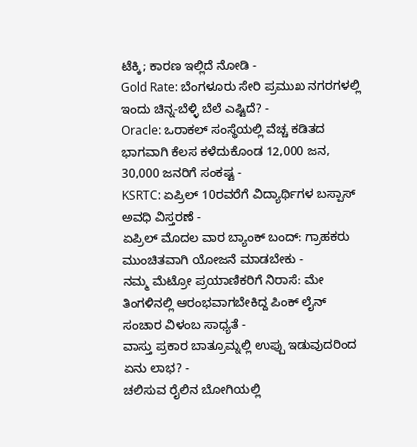ಟೆಕ್ಕಿ; ಕಾರಣ ಇಲ್ಲಿದೆ ನೋಡಿ -
Gold Rate: ಬೆಂಗಳೂರು ಸೇರಿ ಪ್ರಮುಖ ನಗರಗಳಲ್ಲಿ ಇಂದು ಚಿನ್ನ-ಬೆಳ್ಳಿ ಬೆಲೆ ಎಷ್ಟಿದೆ? -
Oracle: ಒರಾಕಲ್ ಸಂಸ್ಥೆಯಲ್ಲಿ ವೆಚ್ಚ ಕಡಿತದ ಭಾಗವಾಗಿ ಕೆಲಸ ಕಳೆದುಕೊಂಡ 12,000 ಜನ, 30,000 ಜನರಿಗೆ ಸಂಕಷ್ಟ -
KSRTC: ಏಪ್ರಿಲ್ 10ರವರೆಗೆ ವಿದ್ಯಾರ್ಥಿಗಳ ಬಸ್ಪಾಸ್ ಅವಧಿ ವಿಸ್ತರಣೆ -
ಏಪ್ರಿಲ್ ಮೊದಲ ವಾರ ಬ್ಯಾಂಕ್ ಬಂದ್: ಗ್ರಾಹಕರು ಮುಂಚಿತವಾಗಿ ಯೋಜನೆ ಮಾಡಬೇಕು -
ನಮ್ಮ ಮೆಟ್ರೋ ಪ್ರಯಾಣಿಕರಿಗೆ ನಿರಾಸೆ: ಮೇ ತಿಂಗಳಿನಲ್ಲಿ ಆರಂಭವಾಗಬೇಕಿದ್ದ ಪಿಂಕ್ ಲೈನ್ ಸಂಚಾರ ವಿಳಂಬ ಸಾಧ್ಯತೆ -
ವಾಸ್ತು ಪ್ರಕಾರ ಬಾತ್ರೂಮ್ನಲ್ಲಿ ಉಪ್ಪು ಇಡುವುದರಿಂದ ಏನು ಲಾಭ? -
ಚಲಿಸುವ ರೈಲಿನ ಬೋಗಿಯಲ್ಲಿ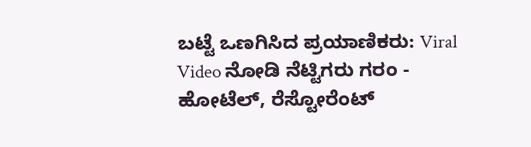ಬಟ್ಟೆ ಒಣಗಿಸಿದ ಪ್ರಯಾಣಿಕರು: Viral Video ನೋಡಿ ನೆಟ್ಟಿಗರು ಗರಂ -
ಹೋಟೆಲ್, ರೆಸ್ಟೋರೆಂಟ್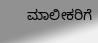ಮಾಲೀಕರಿಗೆ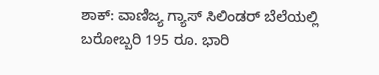ಶಾಕ್: ವಾಣಿಜ್ಯ ಗ್ಯಾಸ್ ಸಿಲಿಂಡರ್ ಬೆಲೆಯಲ್ಲಿ ಬರೋಬ್ಬರಿ 195 ರೂ. ಭಾರಿ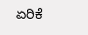ಏರಿಕೆ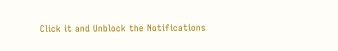Click it and Unblock the Notifications